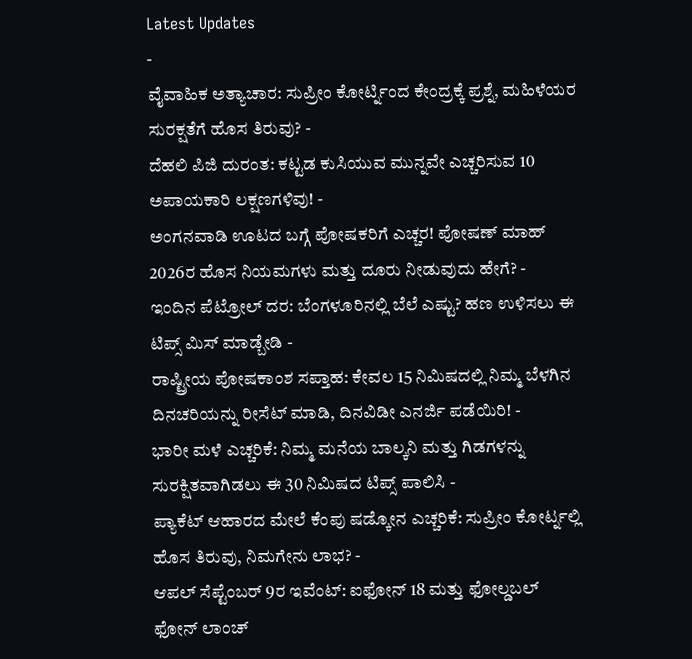Latest Updates
-
ವೈವಾಹಿಕ ಅತ್ಯಾಚಾರ: ಸುಪ್ರೀಂ ಕೋರ್ಟ್ನಿಂದ ಕೇಂದ್ರಕ್ಕೆ ಪ್ರಶ್ನೆ, ಮಹಿಳೆಯರ ಸುರಕ್ಷತೆಗೆ ಹೊಸ ತಿರುವು? -
ದೆಹಲಿ ಪಿಜಿ ದುರಂತ: ಕಟ್ಟಡ ಕುಸಿಯುವ ಮುನ್ನವೇ ಎಚ್ಚರಿಸುವ 10 ಅಪಾಯಕಾರಿ ಲಕ್ಷಣಗಳಿವು! -
ಅಂಗನವಾಡಿ ಊಟದ ಬಗ್ಗೆ ಪೋಷಕರಿಗೆ ಎಚ್ಚರ! ಪೋಷಣ್ ಮಾಹ್ 2026ರ ಹೊಸ ನಿಯಮಗಳು ಮತ್ತು ದೂರು ನೀಡುವುದು ಹೇಗೆ? -
ಇಂದಿನ ಪೆಟ್ರೋಲ್ ದರ: ಬೆಂಗಳೂರಿನಲ್ಲಿ ಬೆಲೆ ಎಷ್ಟು? ಹಣ ಉಳಿಸಲು ಈ ಟಿಪ್ಸ್ ಮಿಸ್ ಮಾಡ್ಬೇಡಿ -
ರಾಷ್ಟ್ರೀಯ ಪೋಷಕಾಂಶ ಸಪ್ತಾಹ: ಕೇವಲ 15 ನಿಮಿಷದಲ್ಲಿ ನಿಮ್ಮ ಬೆಳಗಿನ ದಿನಚರಿಯನ್ನು ರೀಸೆಟ್ ಮಾಡಿ, ದಿನವಿಡೀ ಎನರ್ಜಿ ಪಡೆಯಿರಿ! -
ಭಾರೀ ಮಳೆ ಎಚ್ಚರಿಕೆ: ನಿಮ್ಮ ಮನೆಯ ಬಾಲ್ಕನಿ ಮತ್ತು ಗಿಡಗಳನ್ನು ಸುರಕ್ಷಿತವಾಗಿಡಲು ಈ 30 ನಿಮಿಷದ ಟಿಪ್ಸ್ ಪಾಲಿಸಿ -
ಪ್ಯಾಕೆಟ್ ಆಹಾರದ ಮೇಲೆ ಕೆಂಪು ಷಡ್ಕೋನ ಎಚ್ಚರಿಕೆ: ಸುಪ್ರೀಂ ಕೋರ್ಟ್ನಲ್ಲಿ ಹೊಸ ತಿರುವು, ನಿಮಗೇನು ಲಾಭ? -
ಆಪಲ್ ಸೆಪ್ಟೆಂಬರ್ 9ರ ಇವೆಂಟ್: ಐಫೋನ್ 18 ಮತ್ತು ಫೋಲ್ಡಬಲ್ ಫೋನ್ ಲಾಂಚ್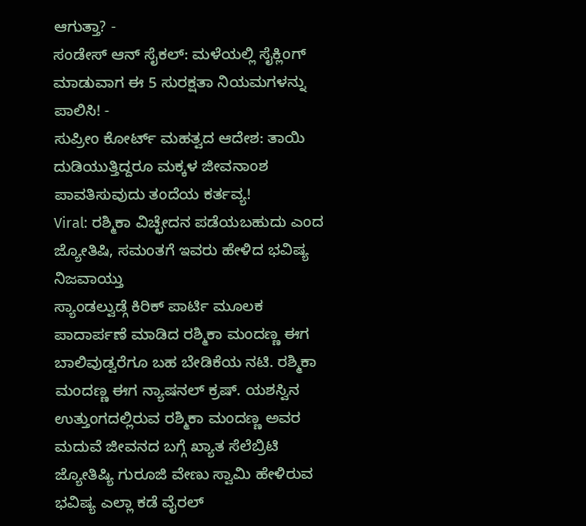ಆಗುತ್ತಾ? -
ಸಂಡೇಸ್ ಆನ್ ಸೈಕಲ್: ಮಳೆಯಲ್ಲಿ ಸೈಕ್ಲಿಂಗ್ ಮಾಡುವಾಗ ಈ 5 ಸುರಕ್ಷತಾ ನಿಯಮಗಳನ್ನು ಪಾಲಿಸಿ! -
ಸುಪ್ರೀಂ ಕೋರ್ಟ್ ಮಹತ್ವದ ಆದೇಶ: ತಾಯಿ ದುಡಿಯುತ್ತಿದ್ದರೂ ಮಕ್ಕಳ ಜೀವನಾಂಶ ಪಾವತಿಸುವುದು ತಂದೆಯ ಕರ್ತವ್ಯ!
Viral: ರಶ್ಮಿಕಾ ವಿಚ್ಛೇದನ ಪಡೆಯಬಹುದು ಎಂದ ಜ್ಯೋತಿಷಿ, ಸಮಂತಗೆ ಇವರು ಹೇಳಿದ ಭವಿಷ್ಯ ನಿಜವಾಯ್ತು
ಸ್ಯಾಂಡಲ್ವುಡ್ಗೆ ಕಿರಿಕ್ ಪಾರ್ಟಿ ಮೂಲಕ ಪಾದಾರ್ಪಣೆ ಮಾಡಿದ ರಶ್ಮಿಕಾ ಮಂದಣ್ಣ ಈಗ ಬಾಲಿವುಡ್ವರೆಗೂ ಬಹ ಬೇಡಿಕೆಯ ನಟಿ. ರಶ್ಮಿಕಾ ಮಂದಣ್ಣ ಈಗ ನ್ಯಾಷನಲ್ ಕ್ರಷ್. ಯಶಸ್ವಿನ ಉತ್ತುಂಗದಲ್ಲಿರುವ ರಶ್ಮಿಕಾ ಮಂದಣ್ಣ ಅವರ ಮದುವೆ ಜೀವನದ ಬಗ್ಗೆ ಖ್ಯಾತ ಸೆಲೆಬ್ರಿಟಿ ಜ್ಯೋತಿಷ್ಯಿ ಗುರೂಜಿ ವೇಣು ಸ್ವಾಮಿ ಹೇಳಿರುವ ಭವಿಷ್ಯ ಎಲ್ಲಾ ಕಡೆ ವೈರಲ್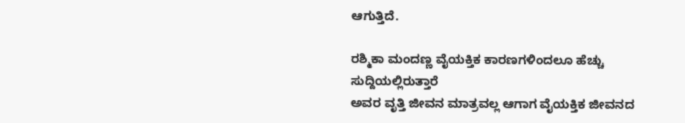ಆಗುತ್ತಿದೆ.

ರಶ್ಮಿಕಾ ಮಂದಣ್ಣ ವೈಯಕ್ತಿಕ ಕಾರಣಗಳಿಂದಲೂ ಹೆಚ್ಚು ಸುದ್ದಿಯಲ್ಲಿರುತ್ತಾರೆ
ಅವರ ವೃತ್ತಿ ಜೀವನ ಮಾತ್ರವಲ್ಲ ಆಗಾಗ ವೈಯಕ್ತಿಕ ಜೀವನದ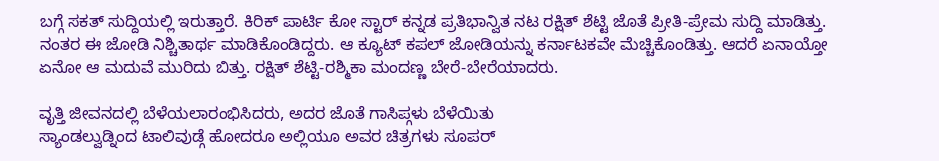ಬಗ್ಗೆ ಸಕತ್ ಸುದ್ದಿಯಲ್ಲಿ ಇರುತ್ತಾರೆ. ಕಿರಿಕ್ ಪಾರ್ಟಿ ಕೋ ಸ್ಟಾರ್ ಕನ್ನಡ ಪ್ರತಿಭಾನ್ವಿತ ನಟ ರಕ್ಷಿತ್ ಶೆಟ್ಟಿ ಜೊತೆ ಪ್ರೀತಿ-ಪ್ರೇಮ ಸುದ್ದಿ ಮಾಡಿತ್ತು. ನಂತರ ಈ ಜೋಡಿ ನಿಶ್ಚಿತಾರ್ಥ ಮಾಡಿಕೊಂಡಿದ್ದರು. ಆ ಕ್ಯೂಟ್ ಕಪಲ್ ಜೋಡಿಯನ್ನು ಕರ್ನಾಟಕವೇ ಮೆಚ್ಚಿಕೊಂಡಿತ್ತು. ಆದರೆ ಏನಾಯ್ತೋ ಏನೋ ಆ ಮದುವೆ ಮುರಿದು ಬಿತ್ತು. ರಕ್ಷಿತ್ ಶೆಟ್ಟಿ-ರಶ್ಮಿಕಾ ಮಂದಣ್ಣ ಬೇರೆ-ಬೇರೆಯಾದರು.

ವೃತ್ತಿ ಜೀವನದಲ್ಲಿ ಬೆಳೆಯಲಾರಂಭಿಸಿದರು, ಅದರ ಜೊತೆ ಗಾಸಿಪ್ಗಳು ಬೆಳೆಯಿತು
ಸ್ಯಾಂಡಲ್ವುಡ್ನಿಂದ ಟಾಲಿವುಡ್ಗೆ ಹೋದರೂ ಅಲ್ಲಿಯೂ ಅವರ ಚಿತ್ರಗಳು ಸೂಪರ್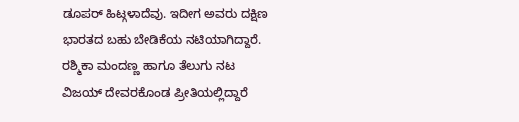ಡೂಪರ್ ಹಿಟ್ಗಳಾದೆವು. ಇದೀಗ ಅವರು ದಕ್ಷಿಣ ಭಾರತದ ಬಹು ಬೇಡಿಕೆಯ ನಟಿಯಾಗಿದ್ದಾರೆ.
ರಶ್ಮಿಕಾ ಮಂದಣ್ಣ ಹಾಗೂ ತೆಲುಗು ನಟ ವಿಜಯ್ ದೇವರಕೊಂಡ ಪ್ರೀತಿಯಲ್ಲಿದ್ದಾರೆ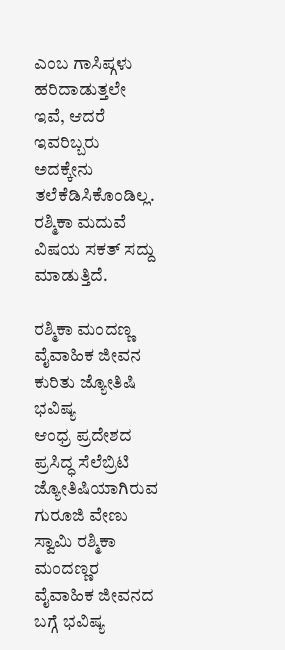ಎಂಬ ಗಾಸಿಪ್ಗಳು ಹರಿದಾಡುತ್ತಲೇ ಇವೆ, ಆದರೆ ಇವರಿಬ್ಬರು ಅದಕ್ಕೇನು ತಲೆಕೆಡಿಸಿಕೊಂಡಿಲ್ಲ. ರಶ್ಮಿಕಾ ಮದುವೆ ವಿಷಯ ಸಕತ್ ಸದ್ದು ಮಾಡುತ್ತಿದೆ.

ರಶ್ಮಿಕಾ ಮಂದಣ್ಣ ವೈವಾಹಿಕ ಜೀವನ ಕುರಿತು ಜ್ಯೋತಿಷಿ ಭವಿಷ್ಯ
ಆಂಧ್ರ ಪ್ರದೇಶದ ಪ್ರಸಿದ್ಧ ಸೆಲೆಬ್ರಿಟಿ ಜ್ಯೋತಿಷಿಯಾಗಿರುವ ಗುರೂಜಿ ವೇಣು ಸ್ವಾಮಿ ರಶ್ಮಿಕಾ ಮಂದಣ್ಣರ ವೈವಾಹಿಕ ಜೀವನದ ಬಗ್ಗೆ ಭವಿಷ್ಯ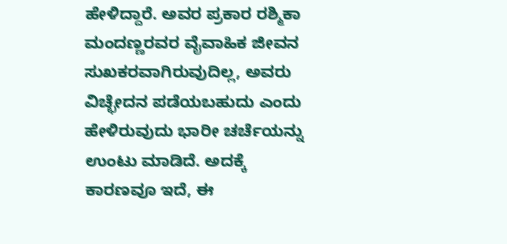ಹೇಳಿದ್ದಾರೆ. ಅವರ ಪ್ರಕಾರ ರಶ್ಮಿಕಾ ಮಂದಣ್ಣರವರ ವೈವಾಹಿಕ ಜೀವನ ಸುಖಕರವಾಗಿರುವುದಿಲ್ಲ, ಅವರು ವಿಚ್ಛೇದನ ಪಡೆಯಬಹುದು ಎಂದು ಹೇಳಿರುವುದು ಭಾರೀ ಚರ್ಚೆಯನ್ನು ಉಂಟು ಮಾಡಿದೆ. ಅದಕ್ಕೆ ಕಾರಣವೂ ಇದೆ, ಈ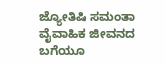ಜ್ಯೋತಿಷಿ ಸಮಂತಾ ವೈವಾಹಿಕ ಜೀವನದ ಬಗೆಯೂ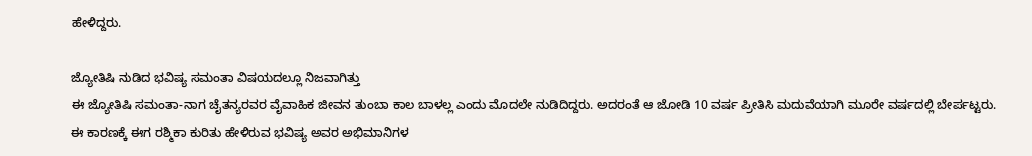ಹೇಳಿದ್ದರು.

ಜ್ಯೋತಿಷಿ ನುಡಿದ ಭವಿಷ್ಯ ಸಮಂತಾ ವಿಷಯದಲ್ಲೂ ನಿಜವಾಗಿತ್ತು
ಈ ಜ್ಯೋತಿಷಿ ಸಮಂತಾ-ನಾಗ ಚೈತನ್ಯರವರ ವೈವಾಹಿಕ ಜೀವನ ತುಂಬಾ ಕಾಲ ಬಾಳಲ್ಲ ಎಂದು ಮೊದಲೇ ನುಡಿದಿದ್ದರು. ಅದರಂತೆ ಆ ಜೋಡಿ 10 ವರ್ಷ ಪ್ರೀತಿಸಿ ಮದುವೆಯಾಗಿ ಮೂರೇ ವರ್ಷದಲ್ಲಿ ಬೇರ್ಪಟ್ಟರು. ಈ ಕಾರಣಕ್ಕೆ ಈಗ ರಶ್ಮಿಕಾ ಕುರಿತು ಹೇಳಿರುವ ಭವಿಷ್ಯ ಅವರ ಅಭಿಮಾನಿಗಳ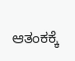ಆತಂಕಕ್ಕೆ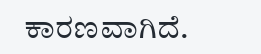ಕಾರಣವಾಗಿದೆ.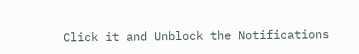Click it and Unblock the Notifications